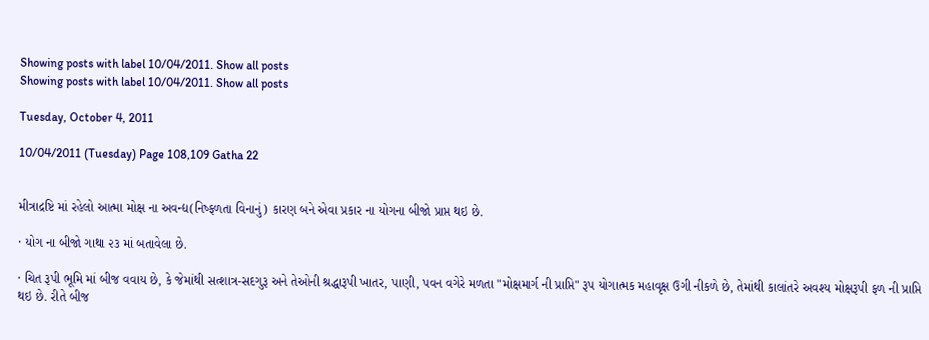Showing posts with label 10/04/2011. Show all posts
Showing posts with label 10/04/2011. Show all posts

Tuesday, October 4, 2011

10/04/2011 (Tuesday) Page 108,109 Gatha 22


મીત્રાદ્રષ્ટિ માં રહેલો આત્મા મોક્ષ ના અવન્દ્ય(નિષ્ફળતા વિનાનું) કારણ બને એવા પ્રકાર ના યોગના બીજો પ્રાપ્ત થઇ છે.

· યોગ ના બીજો ગાથા ૨૩ માં બતાવેલા છે.

· ચિત રૂપી ભૂમિ માં બીજ વવાય છે, કે જેમાંથી સત્શાત્ર-સદગુરૂ અને તેઓની શ્રદ્ધારૂપી ખાતર, પાણી, પવન વગેરે મળતા "મોક્ષમાર્ગ ની પ્રાપ્તિ" રૂપ યોગાત્મક મહાવૃક્ષ ઉગી નીકળે છે, તેમાંથી કાલાંતરે અવશ્ય મોક્ષરૂપી ફળ ની પ્રાપ્તિ થઇ છે. રીતે બીજ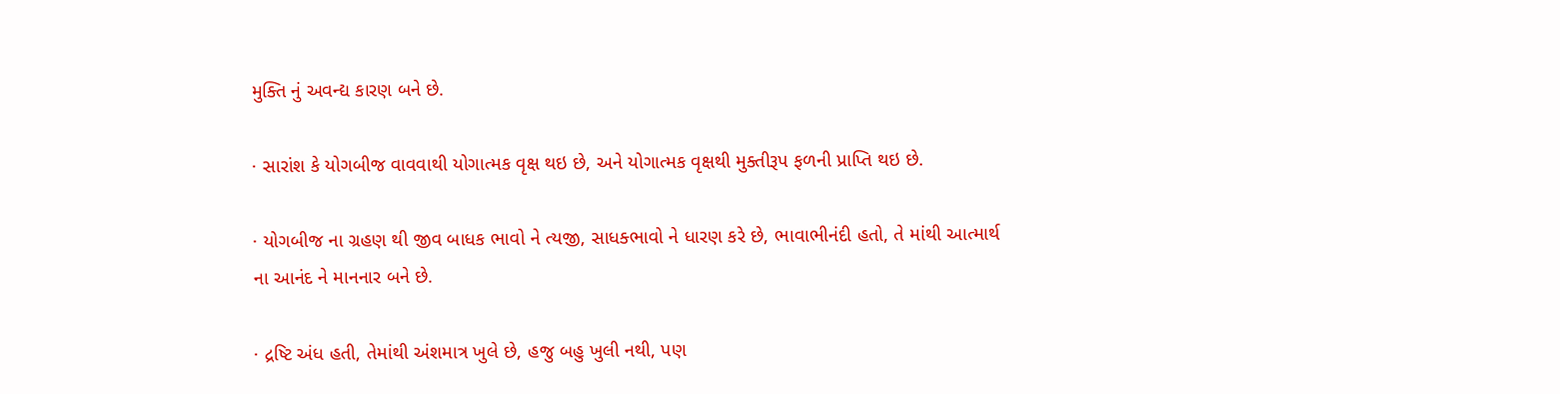મુક્તિ નું અવન્દ્ય કારણ બને છે.

· સારાંશ કે યોગબીજ વાવવાથી યોગાત્મક વૃક્ષ થઇ છે, અને યોગાત્મક વૃક્ષથી મુક્તીરૂપ ફળની પ્રાપ્તિ થઇ છે.

· યોગબીજ ના ગ્રહણ થી જીવ બાધક ભાવો ને ત્યજી, સાધક્ભાવો ને ધારણ કરે છે, ભાવાભીનંદી હતો, તે માંથી આત્માર્થ ના આનંદ ને માનનાર બને છે.

· દ્રષ્ટિ અંધ હતી, તેમાંથી અંશમાત્ર ખુલે છે, હજુ બહુ ખુલી નથી, પણ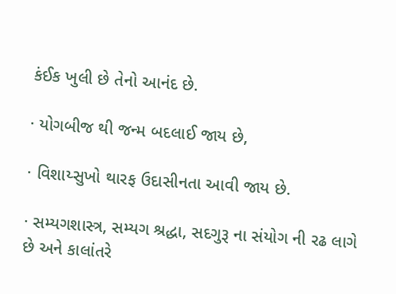કંઈક ખુલી છે તેનો આનંદ છે.

· યોગબીજ થી જન્મ બદલાઈ જાય છે,

· વિશાય્સુખો થારફ ઉદાસીનતા આવી જાય છે.

· સમ્યગશાસ્ત્ર, સમ્યગ શ્રદ્ધા, સદગુરૂ ના સંયોગ ની રઢ લાગે છે અને કાલાંતરે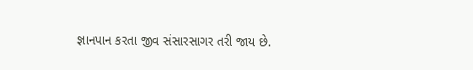જ્ઞાનપાન કરતા જીવ સંસારસાગર તરી જાય છે.